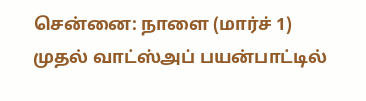சென்னை: நாளை (மார்ச் 1) முதல் வாட்ஸ்அப் பயன்பாட்டில்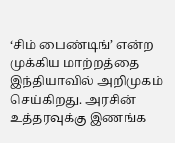‘சிம் பைண்டிங்’ என்ற முக்கிய மாற்றத்தை இந்தியாவில் அறிமுகம் செய்கிறது. அரசின் உத்தரவுக்கு இணங்க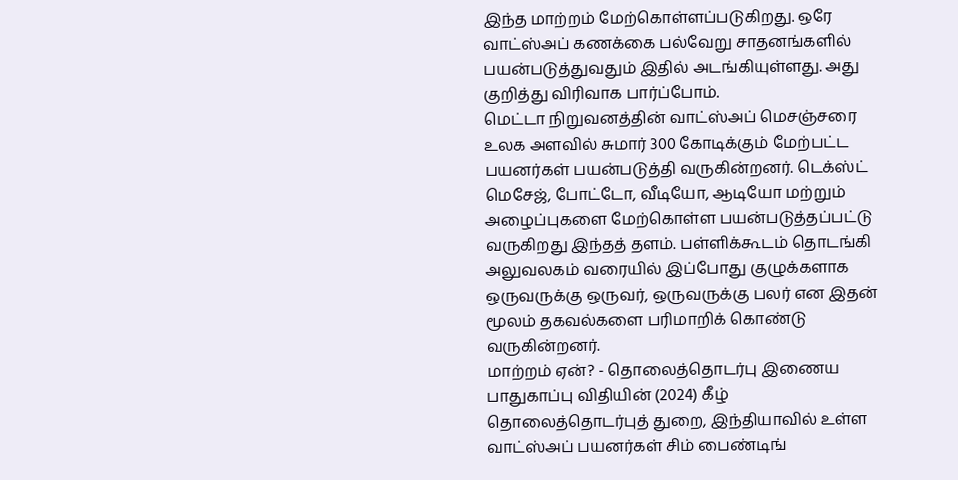இந்த மாற்றம் மேற்கொள்ளப்படுகிறது. ஒரே வாட்ஸ்அப் கணக்கை பல்வேறு சாதனங்களில் பயன்படுத்துவதும் இதில் அடங்கியுள்ளது. அது குறித்து விரிவாக பார்ப்போம்.
மெட்டா நிறுவனத்தின் வாட்ஸ்அப் மெசஞ்சரை உலக அளவில் சுமார் 300 கோடிக்கும் மேற்பட்ட பயனர்கள் பயன்படுத்தி வருகின்றனர். டெக்ஸ்ட் மெசேஜ், போட்டோ, வீடியோ, ஆடியோ மற்றும் அழைப்புகளை மேற்கொள்ள பயன்படுத்தப்பட்டு வருகிறது இந்தத் தளம். பள்ளிக்கூடம் தொடங்கி அலுவலகம் வரையில் இப்போது குழுக்களாக ஒருவருக்கு ஒருவர், ஒருவருக்கு பலர் என இதன் மூலம் தகவல்களை பரிமாறிக் கொண்டு வருகின்றனர்.
மாற்றம் ஏன்? - தொலைத்தொடர்பு இணைய பாதுகாப்பு விதியின் (2024) கீழ் தொலைத்தொடர்புத் துறை, இந்தியாவில் உள்ள வாட்ஸ்அப் பயனர்கள் சிம் பைண்டிங்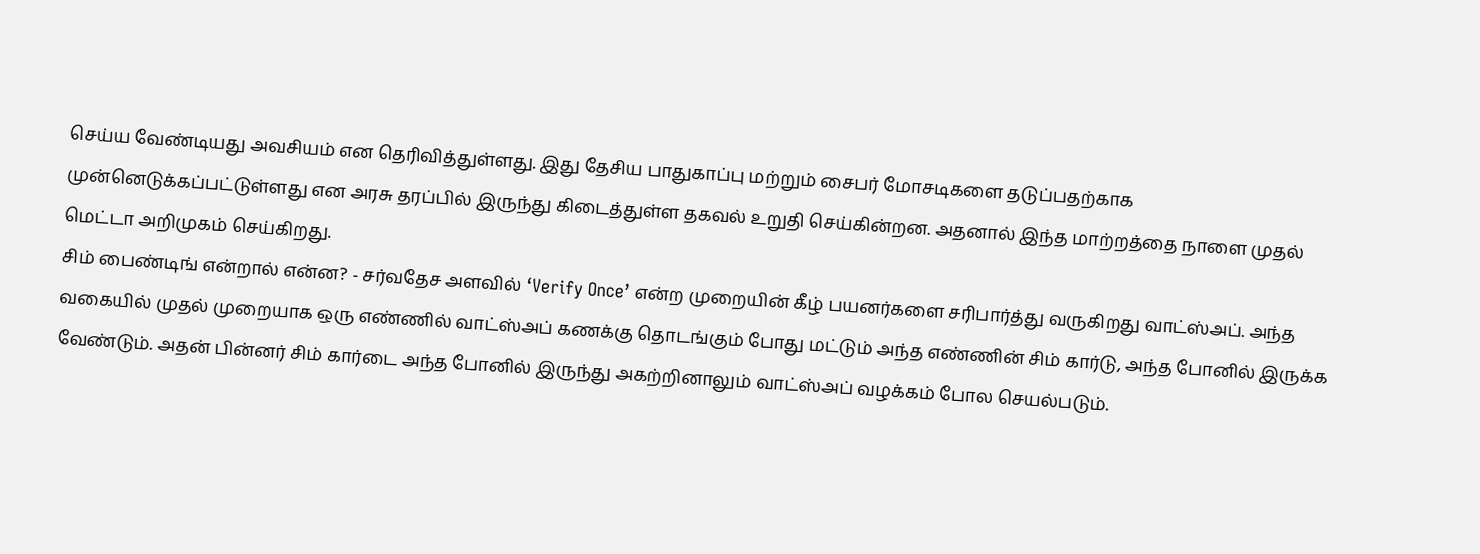செய்ய வேண்டியது அவசியம் என தெரிவித்துள்ளது. இது தேசிய பாதுகாப்பு மற்றும் சைபர் மோசடிகளை தடுப்பதற்காக முன்னெடுக்கப்பட்டுள்ளது என அரசு தரப்பில் இருந்து கிடைத்துள்ள தகவல் உறுதி செய்கின்றன. அதனால் இந்த மாற்றத்தை நாளை முதல் மெட்டா அறிமுகம் செய்கிறது.
சிம் பைண்டிங் என்றால் என்ன? - சர்வதேச அளவில் ‘Verify Once’ என்ற முறையின் கீழ் பயனர்களை சரிபார்த்து வருகிறது வாட்ஸ்அப். அந்த வகையில் முதல் முறையாக ஒரு எண்ணில் வாட்ஸ்அப் கணக்கு தொடங்கும் போது மட்டும் அந்த எண்ணின் சிம் கார்டு, அந்த போனில் இருக்க வேண்டும். அதன் பின்னர் சிம் கார்டை அந்த போனில் இருந்து அகற்றினாலும் வாட்ஸ்அப் வழக்கம் போல செயல்படும்.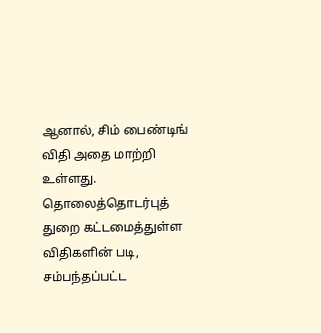ஆனால், சிம் பைண்டிங் விதி அதை மாற்றி உள்ளது. தொலைத்தொடர்புத் துறை கட்டமைத்துள்ள விதிகளின் படி, சம்பந்தப்பட்ட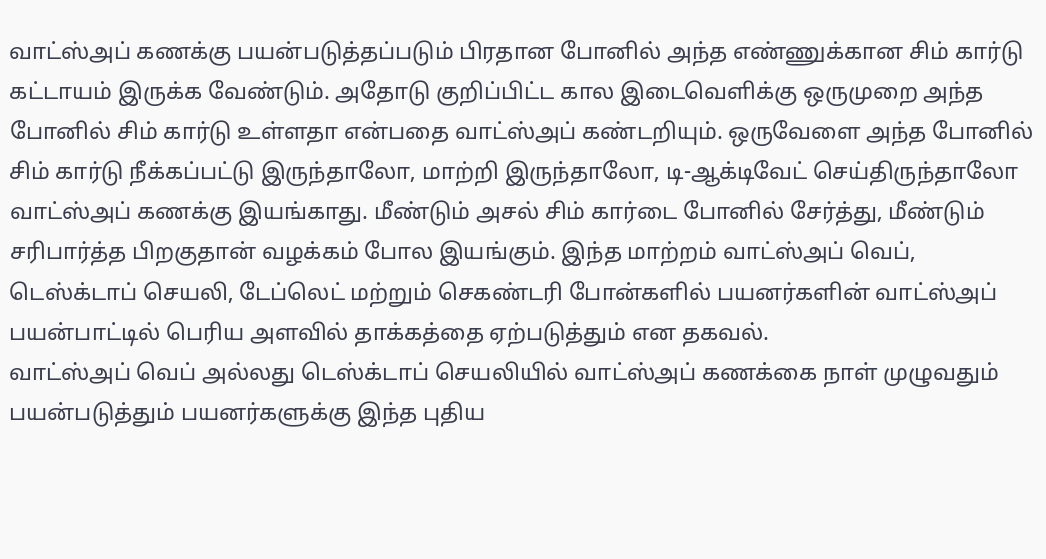வாட்ஸ்அப் கணக்கு பயன்படுத்தப்படும் பிரதான போனில் அந்த எண்ணுக்கான சிம் கார்டு கட்டாயம் இருக்க வேண்டும். அதோடு குறிப்பிட்ட கால இடைவெளிக்கு ஒருமுறை அந்த போனில் சிம் கார்டு உள்ளதா என்பதை வாட்ஸ்அப் கண்டறியும். ஒருவேளை அந்த போனில் சிம் கார்டு நீக்கப்பட்டு இருந்தாலோ, மாற்றி இருந்தாலோ, டி-ஆக்டிவேட் செய்திருந்தாலோ வாட்ஸ்அப் கணக்கு இயங்காது. மீண்டும் அசல் சிம் கார்டை போனில் சேர்த்து, மீண்டும் சரிபார்த்த பிறகுதான் வழக்கம் போல இயங்கும். இந்த மாற்றம் வாட்ஸ்அப் வெப், டெஸ்க்டாப் செயலி, டேப்லெட் மற்றும் செகண்டரி போன்களில் பயனர்களின் வாட்ஸ்அப் பயன்பாட்டில் பெரிய அளவில் தாக்கத்தை ஏற்படுத்தும் என தகவல்.
வாட்ஸ்அப் வெப் அல்லது டெஸ்க்டாப் செயலியில் வாட்ஸ்அப் கணக்கை நாள் முழுவதும் பயன்படுத்தும் பயனர்களுக்கு இந்த புதிய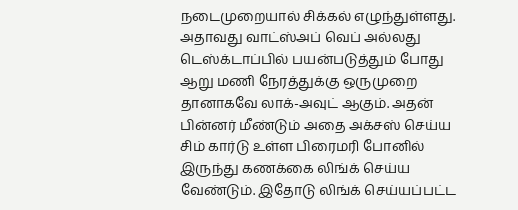நடைமுறையால் சிக்கல் எழுந்துள்ளது. அதாவது வாட்ஸ்அப் வெப் அல்லது டெஸ்க்டாப்பில் பயன்படுத்தும் போது ஆறு மணி நேரத்துக்கு ஒருமுறை தானாகவே லாக்-அவுட் ஆகும். அதன் பின்னர் மீண்டும் அதை அக்சஸ் செய்ய சிம் கார்டு உள்ள பிரைமரி போனில் இருந்து கணக்கை லிங்க் செய்ய வேண்டும். இதோடு லிங்க் செய்யப்பட்ட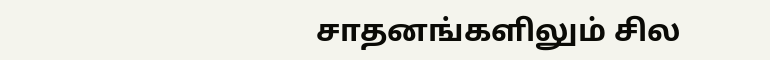சாதனங்களிலும் சில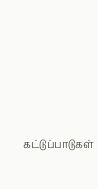கட்டுப்பாடுகள்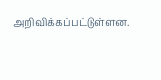அறிவிக்கப்பட்டுள்ளன.